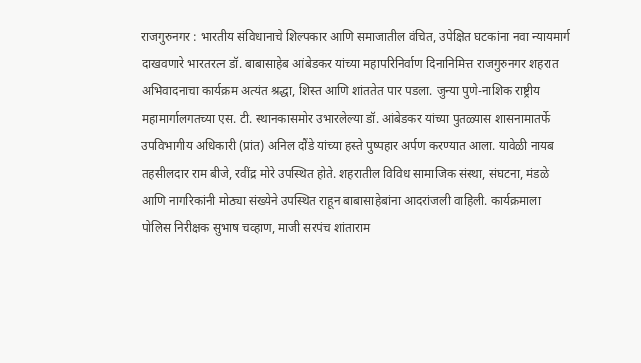राजगुरुनगर : भारतीय संविधानाचे शिल्पकार आणि समाजातील वंचित, उपेक्षित घटकांना नवा न्यायमार्ग दाखवणारे भारतरत्न डॉ. बाबासाहेब आंबेडकर यांच्या महापरिनिर्वाण दिनानिमित्त राजगुरुनगर शहरात अभिवादनाचा कार्यक्रम अत्यंत श्रद्धा, शिस्त आणि शांततेत पार पडला. जुन्या पुणे-नाशिक राष्ट्रीय महामार्गालगतच्या एस. टी. स्थानकासमोर उभारलेल्या डॉ. आंबेडकर यांच्या पुतळ्यास शासनामातर्फे उपविभागीय अधिकारी (प्रांत) अनिल दौंडे यांच्या हस्ते पुष्पहार अर्पण करण्यात आला. यावेळी नायब तहसीलदार राम बीजे, रवींद्र मोरे उपस्थित होते. शहरातील विविध सामाजिक संस्था, संघटना, मंडळे आणि नागरिकांनी मोठ्या संख्येने उपस्थित राहून बाबासाहेबांना आदरांजली वाहिली. कार्यक्रमाला पोलिस निरीक्षक सुभाष चव्हाण, माजी सरपंच शांताराम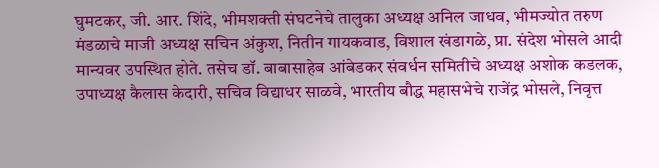घुमटकर, जी. आर. शिंदे, भीमशक्ती संघटनेचे तालुका अध्यक्ष अनिल जाधव, भीमज्योत तरुण मंडळाचे माजी अध्यक्ष सचिन अंकुश, नितीन गायकवाड, विशाल खंडागळे, प्रा. संदेश भोसले आदी मान्यवर उपस्थित होते. तसेच डॉ. बाबासाहेब आंबेडकर संवर्धन समितीचे अध्यक्ष अशोक कडलक, उपाध्यक्ष कैलास केदारी, सचिव विद्याधर साळवे, भारतीय बौद्ध महासभेचे राजेंद्र भोसले, निवृत्त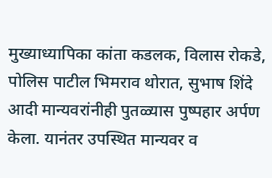मुख्याध्यापिका कांता कडलक, विलास रोकडे, पोलिस पाटील भिमराव थोरात, सुभाष शिंदे आदी मान्यवरांनीही पुतळ्यास पुष्पहार अर्पण केला. यानंतर उपस्थित मान्यवर व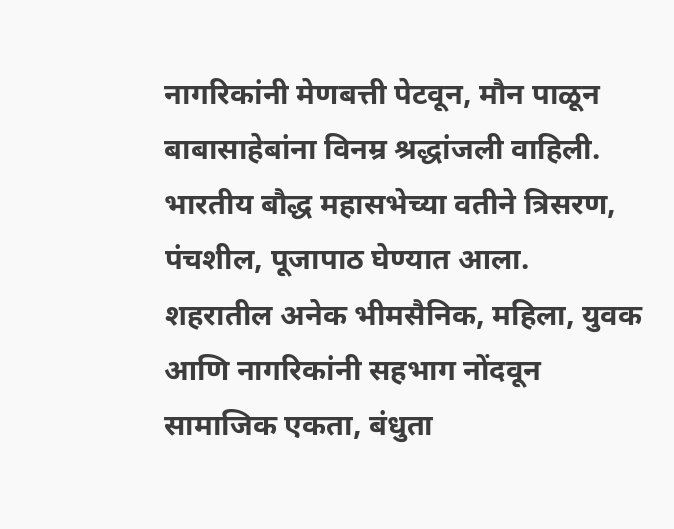नागरिकांनी मेणबत्ती पेटवून, मौन पाळून बाबासाहेबांना विनम्र श्रद्धांजली वाहिली. भारतीय बौद्ध महासभेच्या वतीने त्रिसरण, पंचशील, पूजापाठ घेण्यात आला. शहरातील अनेक भीमसैनिक, महिला, युवक आणि नागरिकांनी सहभाग नोंदवून सामाजिक एकता, बंधुता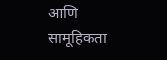आणि सामूहिकता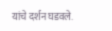यांचे दर्शन घडवले.